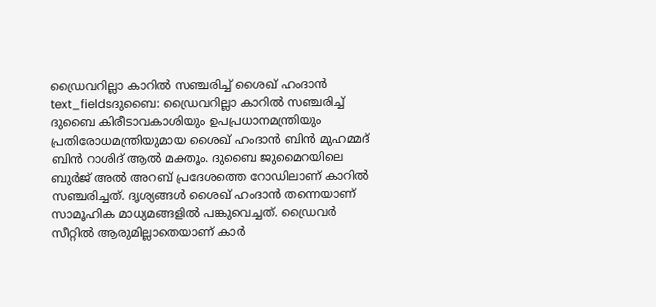ഡ്രൈവറില്ലാ കാറിൽ സഞ്ചരിച്ച് ശൈഖ് ഹംദാൻ
text_fieldsദുബൈ: ഡ്രൈവറില്ലാ കാറിൽ സഞ്ചരിച്ച് ദുബൈ കിരീടാവകാശിയും ഉപപ്രധാനമന്ത്രിയും പ്രതിരോധമന്ത്രിയുമായ ശൈഖ് ഹംദാൻ ബിൻ മുഹമ്മദ് ബിൻ റാശിദ് ആൽ മക്തൂം. ദുബൈ ജുമൈറയിലെ ബുർജ് അൽ അറബ് പ്രദേശത്തെ റോഡിലാണ് കാറിൽ സഞ്ചരിച്ചത്. ദൃശ്യങ്ങൾ ശൈഖ് ഹംദാൻ തന്നെയാണ് സാമൂഹിക മാധ്യമങ്ങളിൽ പങ്കുവെച്ചത്. ഡ്രൈവർ സീറ്റിൽ ആരുമില്ലാതെയാണ് കാർ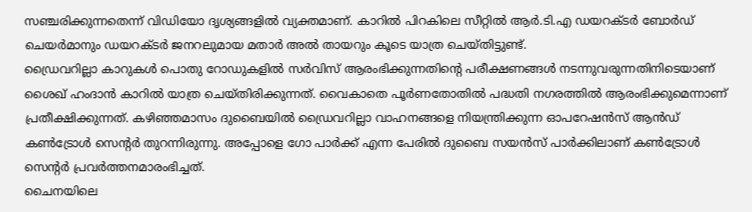സഞ്ചരിക്കുന്നതെന്ന് വിഡിയോ ദൃശ്യങ്ങളിൽ വ്യക്തമാണ്. കാറിൽ പിറകിലെ സീറ്റിൽ ആർ.ടി.എ ഡയറക്ടർ ബോർഡ് ചെയർമാനും ഡയറക്ടർ ജനറലുമായ മതാർ അൽ തായറും കൂടെ യാത്ര ചെയ്തിട്ടുണ്ട്.
ഡ്രൈവറില്ലാ കാറുകൾ പൊതു റോഡുകളിൽ സർവിസ് ആരംഭിക്കുന്നതിന്റെ പരീക്ഷണങ്ങൾ നടന്നുവരുന്നതിനിടെയാണ് ശൈഖ് ഹംദാൻ കാറിൽ യാത്ര ചെയ്തിരിക്കുന്നത്. വൈകാതെ പൂർണതോതിൽ പദ്ധതി നഗരത്തിൽ ആരംഭിക്കുമെന്നാണ് പ്രതീക്ഷിക്കുന്നത്. കഴിഞ്ഞമാസം ദുബൈയിൽ ഡ്രൈവറില്ലാ വാഹനങ്ങളെ നിയന്ത്രിക്കുന്ന ഓപറേഷൻസ് ആൻഡ് കൺട്രോൾ സെന്റർ തുറന്നിരുന്നു. അപ്പോളെ ഗോ പാർക്ക് എന്ന പേരിൽ ദുബൈ സയൻസ് പാർക്കിലാണ് കൺട്രോൾ സെന്റർ പ്രവർത്തനമാരംഭിച്ചത്.
ചൈനയിലെ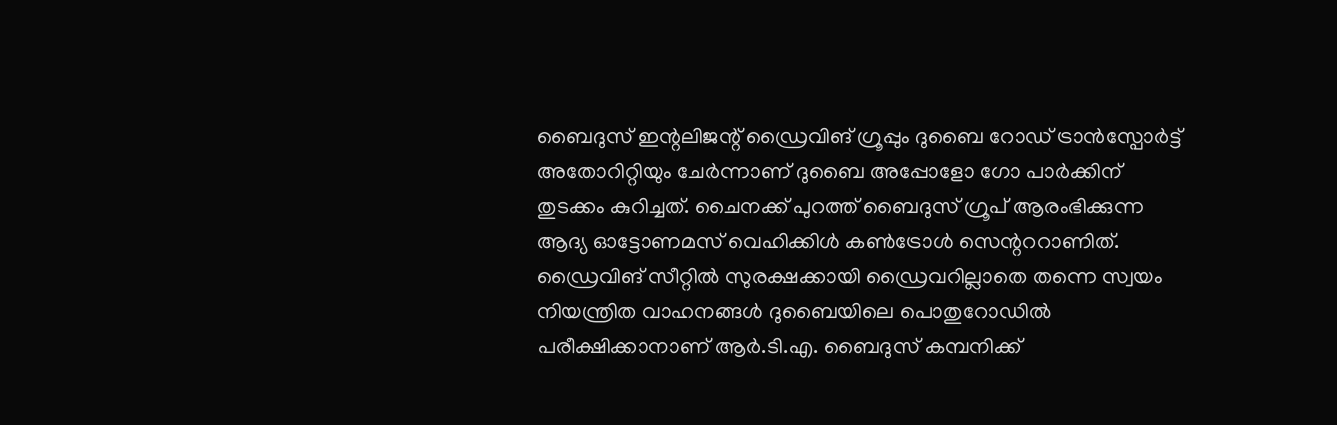ബൈദുസ് ഇന്റലിജന്റ് ഡ്രൈവിങ് ഗ്രൂപ്പും ദുബൈ റോഡ് ട്രാൻസ്പോർട്ട് അതോറിറ്റിയും ചേർന്നാണ് ദുബൈ അപ്പോളോ ഗോ പാർക്കിന് തുടക്കം കുറിച്ചത്. ചൈനക്ക് പുറത്ത് ബൈദുസ് ഗ്രൂപ് ആരംഭിക്കുന്ന ആദ്യ ഓട്ടോണമസ് വെഹിക്കിൾ കൺട്രോൾ സെന്റററാണിത്. ഡ്രൈവിങ് സീറ്റിൽ സുരക്ഷക്കായി ഡ്രൈവറില്ലാതെ തന്നെ സ്വയം നിയന്ത്രിത വാഹനങ്ങൾ ദുബൈയിലെ പൊതുറോഡിൽ പരീക്ഷിക്കാനാണ് ആർ.ടി.എ. ബൈദുസ് കമ്പനിക്ക്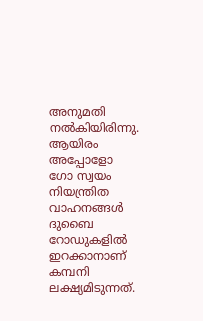അനുമതി നൽകിയിരിന്നു. ആയിരം അപ്പോളോ ഗോ സ്വയം നിയന്ത്രിത വാഹനങ്ങൾ ദുബൈ റോഡുകളിൽ ഇറക്കാനാണ് കമ്പനി ലക്ഷ്യമിടുന്നത്.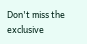Don't miss the exclusive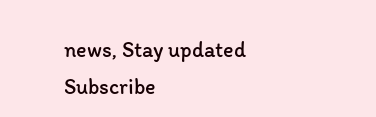news, Stay updated
Subscribe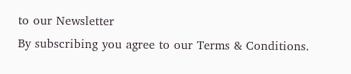to our Newsletter
By subscribing you agree to our Terms & Conditions.